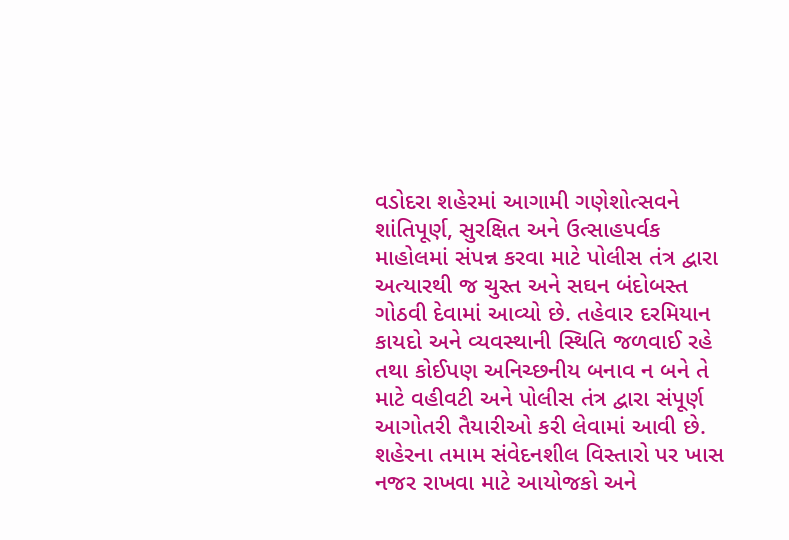વડોદરા શહેરમાં આગામી ગણેશોત્સવને શાંતિપૂર્ણ, સુરક્ષિત અને ઉત્સાહપર્વક માહોલમાં સંપન્ન કરવા માટે પોલીસ તંત્ર દ્વારા અત્યારથી જ ચુસ્ત અને સઘન બંદોબસ્ત ગોઠવી દેવામાં આવ્યો છે. તહેવાર દરમિયાન કાયદો અને વ્યવસ્થાની સ્થિતિ જળવાઈ રહે તથા કોઈપણ અનિચ્છનીય બનાવ ન બને તે માટે વહીવટી અને પોલીસ તંત્ર દ્વારા સંપૂર્ણ આગોતરી તૈયારીઓ કરી લેવામાં આવી છે. શહેરના તમામ સંવેદનશીલ વિસ્તારો પર ખાસ નજર રાખવા માટે આયોજકો અને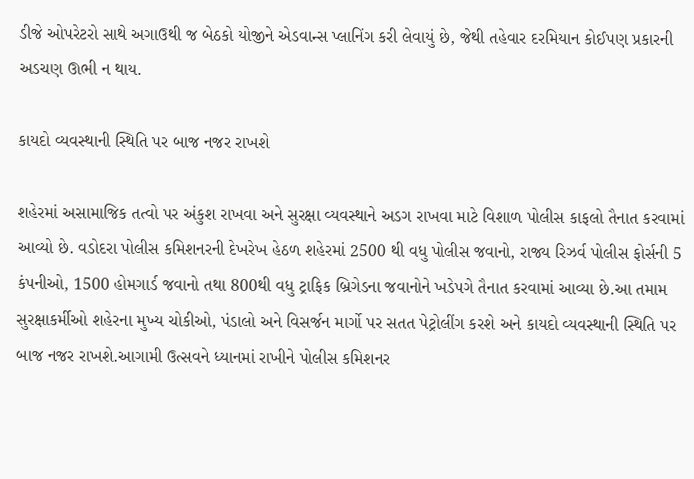ડીજે ઓપરેટરો સાથે અગાઉથી જ બેઠકો યોજીને એડવાન્સ પ્લાનિંગ કરી લેવાયું છે, જેથી તહેવાર દરમિયાન કોઈપણ પ્રકારની અડચણ ઊભી ન થાય.

કાયદો વ્યવસ્થાની સ્થિતિ પર બાજ નજર રાખશે

શહેરમાં અસામાજિક તત્વો પર અંકુશ રાખવા અને સુરક્ષા વ્યવસ્થાને અડગ રાખવા માટે વિશાળ પોલીસ કાફલો તૈનાત કરવામાં આવ્યો છે. વડોદરા પોલીસ કમિશનરની દેખરેખ હેઠળ શહેરમાં 2500 થી વધુ પોલીસ જવાનો, રાજ્ય રિઝર્વ પોલીસ ફોર્સની 5 કંપનીઓ, 1500 હોમગાર્ડ જવાનો તથા 800થી વધુ ટ્રાફિક બ્રિગેડના જવાનોને ખડેપગે તૈનાત કરવામાં આવ્યા છે.આ તમામ સુરક્ષાકર્મીઓ શહેરના મુખ્ય ચોકીઓ, પંડાલો અને વિસર્જન માર્ગો પર સતત પેટ્રોલીંગ કરશે અને કાયદો વ્યવસ્થાની સ્થિતિ પર બાજ નજર રાખશે.આગામી ઉત્સવને ધ્યાનમાં રાખીને પોલીસ કમિશનર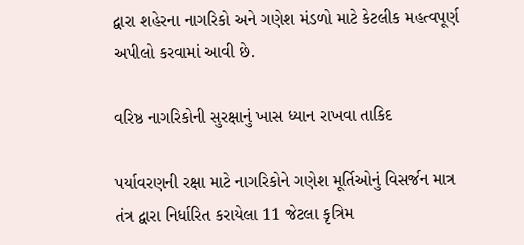દ્વારા શહેરના નાગરિકો અને ગણેશ મંડળો માટે કેટલીક મહત્વપૂર્ણ અપીલો કરવામાં આવી છે.

વરિષ્ઠ નાગરિકોની સુરક્ષાનું ખાસ ધ્યાન રાખવા તાકિદ

પર્યાવરણની રક્ષા માટે નાગરિકોને ગણેશ મૂર્તિઓનું વિસર્જન માત્ર તંત્ર દ્વારા નિર્ધારિત કરાયેલા 11 જેટલા કૃત્રિમ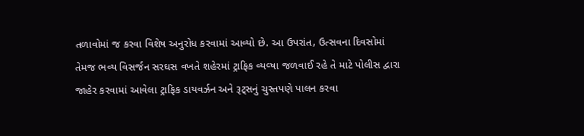તળાવોમાં જ કરવા વિશેષ અનુરોધ કરવામાં આવ્યો છે. આ ઉપરાંત, ઉત્સવના દિવસોમાં તેમજ ભવ્ય વિસર્જન સરઘસ વખતે શહેરમાં ટ્રાફિક વ્યવ્ષા જળવાઈ રહે તે માટે પોલીસ દ્વારા જાહેર કરવામાં આવેલા ટ્રાફિક ડાયવર્ઝન અને રૂટ્સનું ચુસ્તપણે પાલન કરવા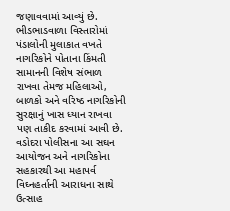જણાવવામાં આવ્યું છે. ભીડભાડવાળા વિસ્તારોમાં પંડાલોની મુલાકાત વખતે નાગરિકોને પોતાના કિંમતી સામાનની વિશેષ સંભાળ રાખવા તેમજ મહિલાઓ, બાળકો અને વરિષ્ઠ નાગરિકોની સુરક્ષાનું ખાસ ધ્યાન રાખવા પણ તાકીદ કરવામાં આવી છે. વડોદરા પોલીસના આ સઘન આયોજન અને નાગરિકોના સહકારથી આ મહાપર્વ વિઘ્નહર્તાની આરાધના સાથે ઉત્સાહ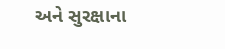અને સુરક્ષાના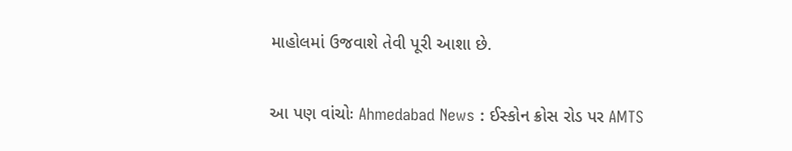માહોલમાં ઉજવાશે તેવી પૂરી આશા છે.

આ પણ વાંચોઃ Ahmedabad News : ઈસ્કોન ક્રોસ રોડ પર AMTS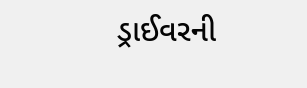ડ્રાઈવરની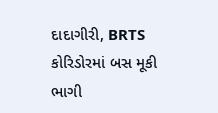દાદાગીરી, BRTS કોરિડોરમાં બસ મૂકી ભાગી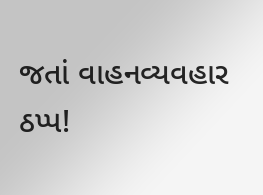જતાં વાહનવ્યવહાર ઠપ્પ!